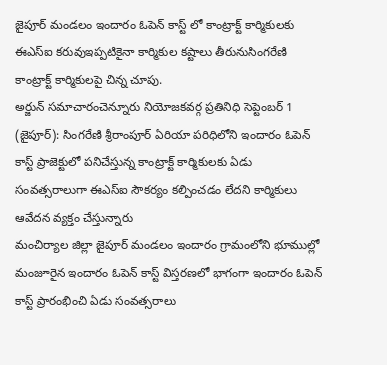జైపూర్ మండలం ఇందారం ఓపెన్ కాస్ట్ లో కాంట్రాక్ట్ కార్మికులకు ఈఎస్ఐ కరువుఇప్పటికైనా కార్మికుల కష్టాలు తీరునుసింగరేణి కాంట్రాక్ట్ కార్మికులపై చిన్న చూపు.
అర్జున్ సమాచారంచెన్నూరు నియోజకవర్గ ప్రతినిధి సెప్టెంబర్ 1
(జైపూర్): సింగరేణి శ్రీరాంపూర్ ఏరియా పరిధిలోని ఇందారం ఓపెన్ కాస్ట్ ప్రాజెక్టులో పనిచేస్తున్న కాంట్రాక్ట్ కార్మికులకు ఏడు సంవత్సరాలుగా ఈఎస్ఐ సౌకర్యం కల్పించడం లేదని కార్మికులు ఆవేదన వ్యక్తం చేస్తున్నారు
మంచిర్యాల జిల్లా జైపూర్ మండలం ఇందారం గ్రామంలోని భూముల్లో మంజూరైన ఇందారం ఓపెన్ కాస్ట్ విస్తరణలో భాగంగా ఇందారం ఓపెన్ కాస్ట్ ప్రారంభించి ఏడు సంవత్సరాలు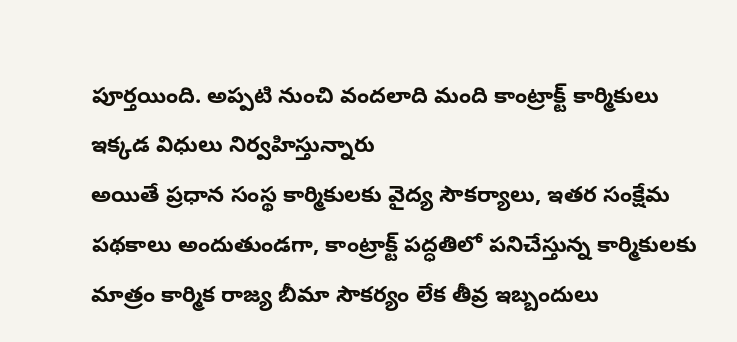పూర్తయింది. అప్పటి నుంచి వందలాది మంది కాంట్రాక్ట్ కార్మికులు ఇక్కడ విధులు నిర్వహిస్తున్నారు
అయితే ప్రధాన సంస్థ కార్మికులకు వైద్య సౌకర్యాలు, ఇతర సంక్షేమ పథకాలు అందుతుండగా, కాంట్రాక్ట్ పద్ధతిలో పనిచేస్తున్న కార్మికులకు మాత్రం కార్మిక రాజ్య బీమా సౌకర్యం లేక తీవ్ర ఇబ్బందులు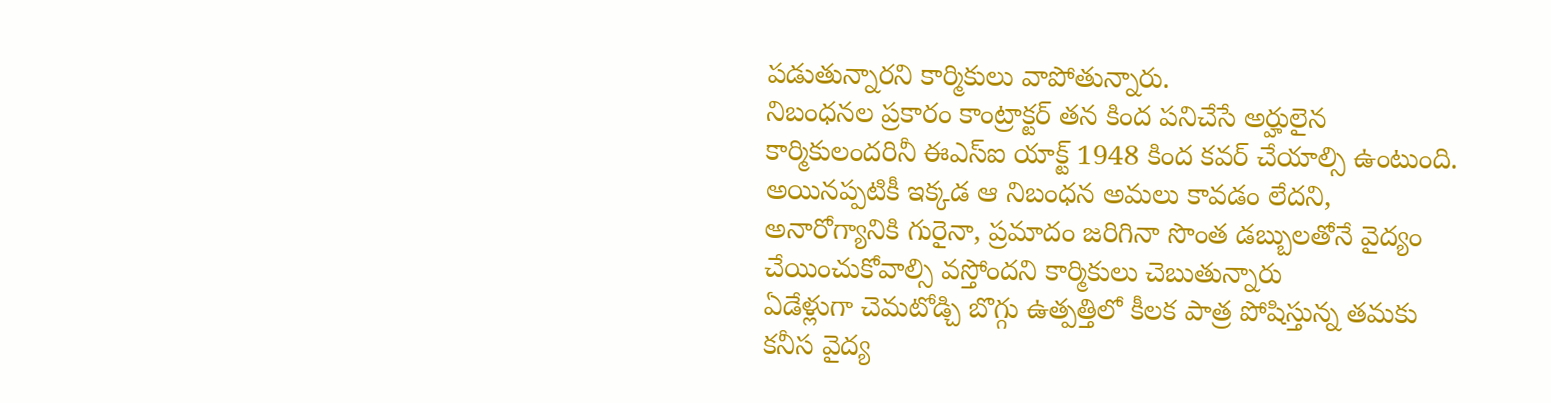పడుతున్నారని కార్మికులు వాపోతున్నారు.
నిబంధనల ప్రకారం కాంట్రాక్టర్ తన కింద పనిచేసే అర్హులైన కార్మికులందరినీ ఈఎస్ఐ యాక్ట్ 1948 కింద కవర్ చేయాల్సి ఉంటుంది. అయినప్పటికీ ఇక్కడ ఆ నిబంధన అమలు కావడం లేదని, అనారోగ్యానికి గురైనా, ప్రమాదం జరిగినా సొంత డబ్బులతోనే వైద్యం చేయించుకోవాల్సి వస్తోందని కార్మికులు చెబుతున్నారు
ఏడేళ్లుగా చెమటోడ్చి బొగ్గు ఉత్పత్తిలో కీలక పాత్ర పోషిస్తున్న తమకు కనీస వైద్య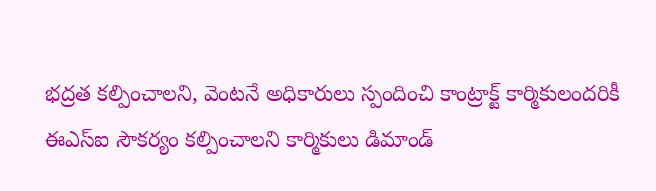భద్రత కల్పించాలని, వెంటనే అధికారులు స్పందించి కాంట్రాక్ట్ కార్మికులందరికీ ఈఎస్ఐ సౌకర్యం కల్పించాలని కార్మికులు డిమాండ్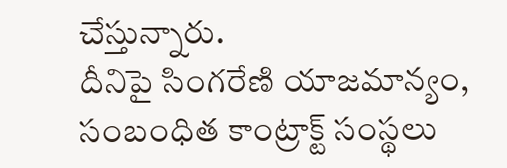చేస్తున్నారు.
దీనిపై సింగరేణి యాజమాన్యం, సంబంధిత కాంట్రాక్ట్ సంస్థలు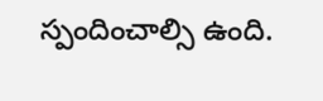స్పందించాల్సి ఉంది.